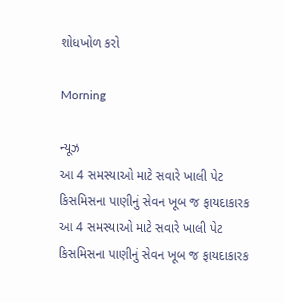શોધખોળ કરો

Morning

ન્યૂઝ
આ 4 સમસ્યાઓ માટે સવારે ખાલી પેટ કિસમિસના પાણીનું સેવન ખૂબ જ ફાયદાકારક
આ 4 સમસ્યાઓ માટે સવારે ખાલી પેટ કિસમિસના પાણીનું સેવન ખૂબ જ ફાયદાકારક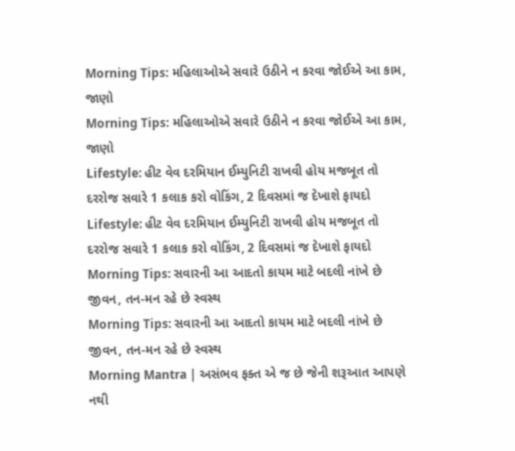Morning Tips: મહિલાઓએ સવારે ઉઠીને ન કરવા જોઈએ આ કામ, જાણો
Morning Tips: મહિલાઓએ સવારે ઉઠીને ન કરવા જોઈએ આ કામ, જાણો
Lifestyle: હીટ વેવ દરમિયાન ઈમ્યુનિટી રાખવી હોય મજબૂત તો દરરોજ સવારે 1 કલાક કરો વોકિંગ, 2 દિવસમાં જ દેખાશે ફાયદો
Lifestyle: હીટ વેવ દરમિયાન ઈમ્યુનિટી રાખવી હોય મજબૂત તો દરરોજ સવારે 1 કલાક કરો વોકિંગ, 2 દિવસમાં જ દેખાશે ફાયદો
Morning Tips: સવારની આ આદતો કાયમ માટે બદલી નાંખે છે જીવન, તન-મન રહે છે સ્વસ્થ
Morning Tips: સવારની આ આદતો કાયમ માટે બદલી નાંખે છે જીવન, તન-મન રહે છે સ્વસ્થ
Morning Mantra | અસંભવ ફક્ત એ જ છે જેની શરૂઆત આપણે નથી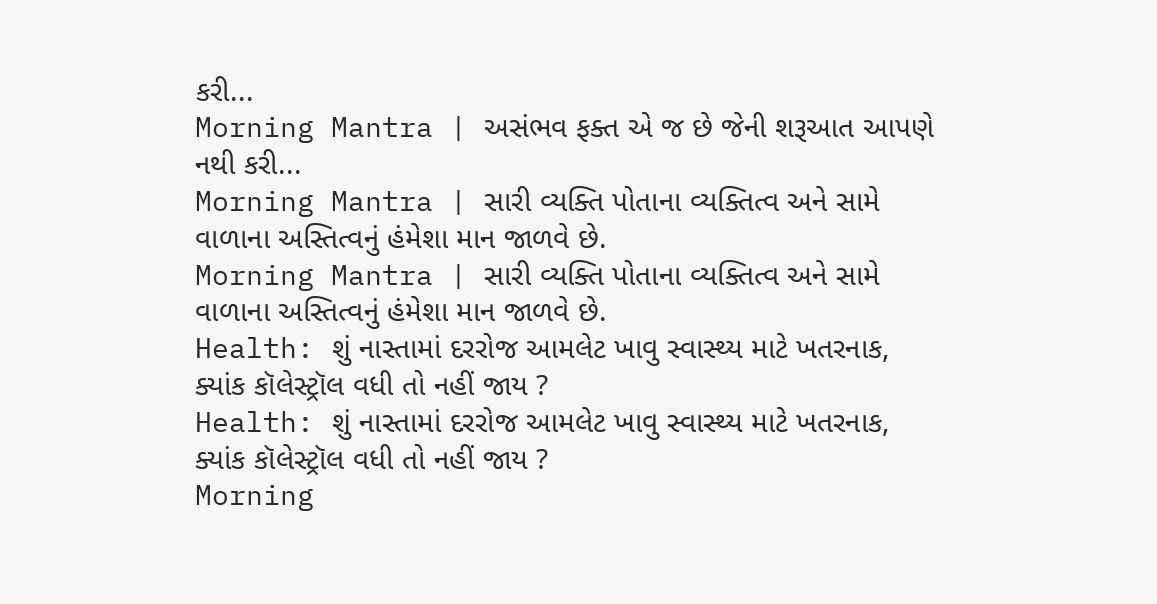કરી...
Morning Mantra | અસંભવ ફક્ત એ જ છે જેની શરૂઆત આપણે નથી કરી...
Morning Mantra | સારી વ્યક્તિ પોતાના વ્યક્તિત્વ અને સામે વાળાના અસ્તિત્વનું હંમેશા માન જાળવે છે.
Morning Mantra | સારી વ્યક્તિ પોતાના વ્યક્તિત્વ અને સામે વાળાના અસ્તિત્વનું હંમેશા માન જાળવે છે.
Health: શું નાસ્તામાં દરરોજ આમલેટ ખાવુ સ્વાસ્થ્ય માટે ખતરનાક, ક્યાંક કૉલેસ્ટ્રૉલ વધી તો નહીં જાય ?
Health: શું નાસ્તામાં દરરોજ આમલેટ ખાવુ સ્વાસ્થ્ય માટે ખતરનાક, ક્યાંક કૉલેસ્ટ્રૉલ વધી તો નહીં જાય ?
Morning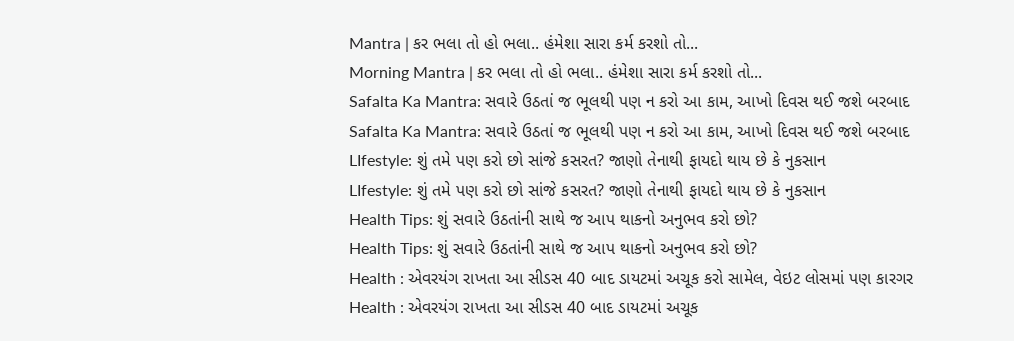Mantra | કર ભલા તો હો ભલા.. હંમેશા સારા કર્મ કરશો તો...
Morning Mantra | કર ભલા તો હો ભલા.. હંમેશા સારા કર્મ કરશો તો...
Safalta Ka Mantra: સવારે ઉઠતાં જ ભૂલથી પણ ન કરો આ કામ, આખો દિવસ થઈ જશે બરબાદ
Safalta Ka Mantra: સવારે ઉઠતાં જ ભૂલથી પણ ન કરો આ કામ, આખો દિવસ થઈ જશે બરબાદ
LIfestyle: શું તમે પણ કરો છો સાંજે કસરત? જાણો તેનાથી ફાયદો થાય છે કે નુકસાન
LIfestyle: શું તમે પણ કરો છો સાંજે કસરત? જાણો તેનાથી ફાયદો થાય છે કે નુકસાન
Health Tips: શું સવારે ઉઠતાંની સાથે જ આપ થાકનો અનુભવ કરો છો?
Health Tips: શું સવારે ઉઠતાંની સાથે જ આપ થાકનો અનુભવ કરો છો?
Health : એવરયંગ રાખતા આ સીડસ 40 બાદ ડાયટમાં અચૂક કરો સામેલ, વેઇટ લોસમાં પણ કારગર
Health : એવરયંગ રાખતા આ સીડસ 40 બાદ ડાયટમાં અચૂક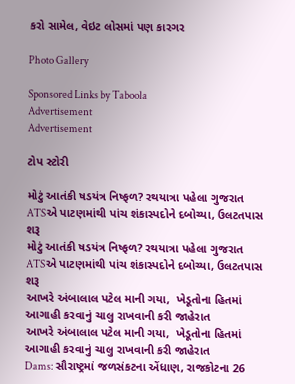કરો સામેલ, વેઇટ લોસમાં પણ કારગર

Photo Gallery

Sponsored Links by Taboola
Advertisement
Advertisement

ટોપ સ્ટોરી

મોટું આતંકી ષડયંત્ર નિષ્ફળ? રથયાત્રા પહેલા ગુજરાત ATSએ પાટણમાંથી પાંચ શંકાસ્પદોને દબોચ્યા, ઉલટતપાસ શરૂ
મોટું આતંકી ષડયંત્ર નિષ્ફળ? રથયાત્રા પહેલા ગુજરાત ATSએ પાટણમાંથી પાંચ શંકાસ્પદોને દબોચ્યા, ઉલટતપાસ શરૂ
આખરે અંબાલાલ પટેલ માની ગયા,  ખેડૂતોના હિતમાં આગાહી કરવાનું ચાલુ રાખવાની કરી જાહેરાત
આખરે અંબાલાલ પટેલ માની ગયા,  ખેડૂતોના હિતમાં આગાહી કરવાનું ચાલુ રાખવાની કરી જાહેરાત
Dams: સૌરાષ્ટ્રમાં જળસંકટના એંધાણ, રાજકોટના 26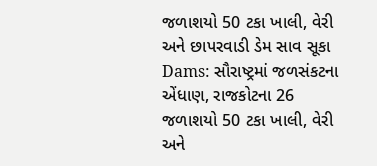જળાશયો 50 ટકા ખાલી, વેરી અને છાપરવાડી ડેમ સાવ સૂકા
Dams: સૌરાષ્ટ્રમાં જળસંકટના એંધાણ, રાજકોટના 26 જળાશયો 50 ટકા ખાલી, વેરી અને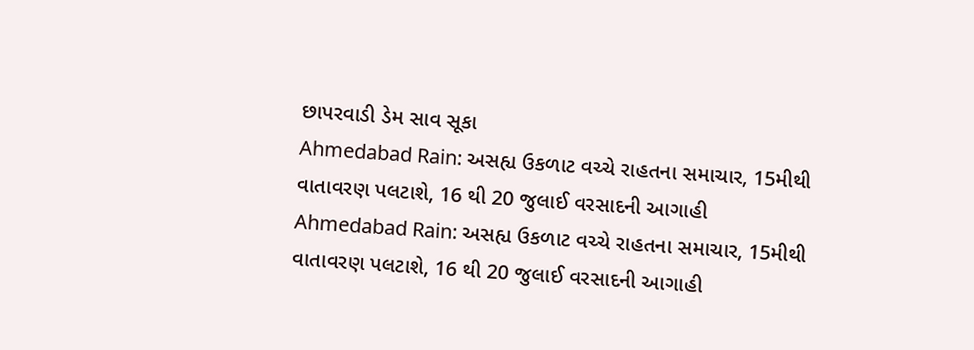છાપરવાડી ડેમ સાવ સૂકા
Ahmedabad Rain: અસહ્ય ઉકળાટ વચ્ચે રાહતના સમાચાર, 15મીથી વાતાવરણ પલટાશે, 16 થી 20 જુલાઈ વરસાદની આગાહી
Ahmedabad Rain: અસહ્ય ઉકળાટ વચ્ચે રાહતના સમાચાર, 15મીથી વાતાવરણ પલટાશે, 16 થી 20 જુલાઈ વરસાદની આગાહી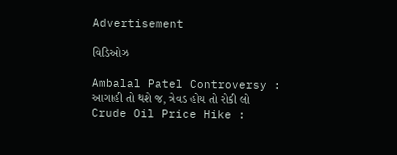Advertisement

વિડિઓઝ

Ambalal Patel Controversy : આગાહી તો થશે જ, ત્રેવડ હોય તો રોકી લો
Crude Oil Price Hike :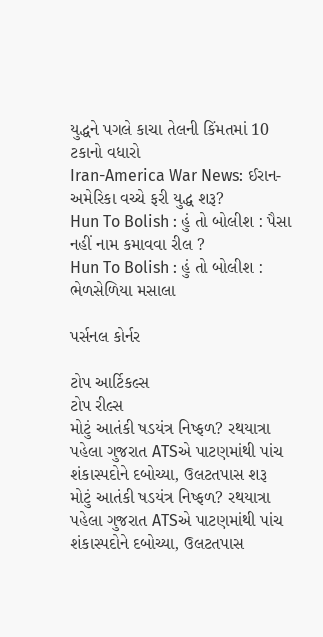યુદ્ધને પગલે કાચા તેલની કિંમતમાં 10 ટકાનો વધારો
Iran-America War News: ઈરાન-અમેરિકા વચ્ચે ફરી યુદ્ધ શરૂ?
Hun To Bolish : હું તો બોલીશ : પૈસા નહીં નામ કમાવવા રીલ ?
Hun To Bolish : હું તો બોલીશ : ભેળસેળિયા મસાલા

પર્સનલ કોર્નર

ટોપ આર્ટિકલ્સ
ટોપ રીલ્સ
મોટું આતંકી ષડયંત્ર નિષ્ફળ? રથયાત્રા પહેલા ગુજરાત ATSએ પાટણમાંથી પાંચ શંકાસ્પદોને દબોચ્યા, ઉલટતપાસ શરૂ
મોટું આતંકી ષડયંત્ર નિષ્ફળ? રથયાત્રા પહેલા ગુજરાત ATSએ પાટણમાંથી પાંચ શંકાસ્પદોને દબોચ્યા, ઉલટતપાસ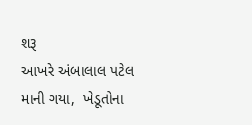શરૂ
આખરે અંબાલાલ પટેલ માની ગયા,  ખેડૂતોના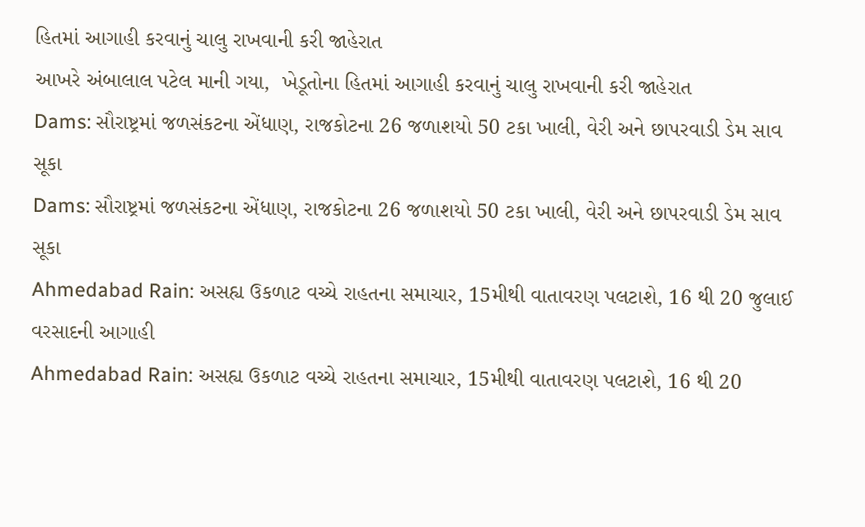હિતમાં આગાહી કરવાનું ચાલુ રાખવાની કરી જાહેરાત
આખરે અંબાલાલ પટેલ માની ગયા,  ખેડૂતોના હિતમાં આગાહી કરવાનું ચાલુ રાખવાની કરી જાહેરાત
Dams: સૌરાષ્ટ્રમાં જળસંકટના એંધાણ, રાજકોટના 26 જળાશયો 50 ટકા ખાલી, વેરી અને છાપરવાડી ડેમ સાવ સૂકા
Dams: સૌરાષ્ટ્રમાં જળસંકટના એંધાણ, રાજકોટના 26 જળાશયો 50 ટકા ખાલી, વેરી અને છાપરવાડી ડેમ સાવ સૂકા
Ahmedabad Rain: અસહ્ય ઉકળાટ વચ્ચે રાહતના સમાચાર, 15મીથી વાતાવરણ પલટાશે, 16 થી 20 જુલાઈ વરસાદની આગાહી
Ahmedabad Rain: અસહ્ય ઉકળાટ વચ્ચે રાહતના સમાચાર, 15મીથી વાતાવરણ પલટાશે, 16 થી 20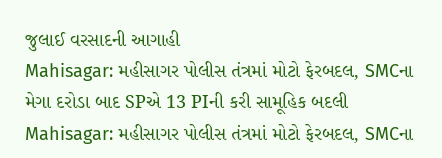જુલાઈ વરસાદની આગાહી
Mahisagar: મહીસાગર પોલીસ તંત્રમાં મોટો ફેરબદલ, SMCના મેગા દરોડા બાદ SPએ 13 PIની કરી સામૂહિક બદલી
Mahisagar: મહીસાગર પોલીસ તંત્રમાં મોટો ફેરબદલ, SMCના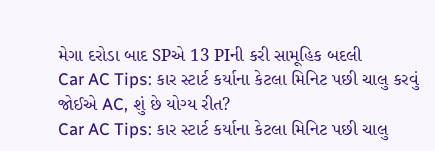મેગા દરોડા બાદ SPએ 13 PIની કરી સામૂહિક બદલી
Car AC Tips: કાર સ્ટાર્ટ કર્યાના કેટલા મિનિટ પછી ચાલુ કરવું જોઈએ AC, શું છે યોગ્ય રીત?
Car AC Tips: કાર સ્ટાર્ટ કર્યાના કેટલા મિનિટ પછી ચાલુ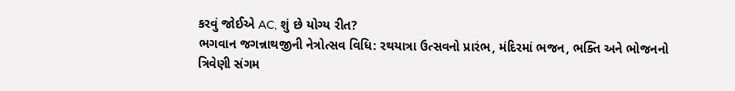કરવું જોઈએ AC, શું છે યોગ્ય રીત?
ભગવાન જગન્નાથજીની નેત્રોત્સવ વિધિ: રથયાત્રા ઉત્સવનો પ્રારંભ, મંદિરમાં ભજન, ભક્તિ અને ભોજનનો ત્રિવેણી સંગમ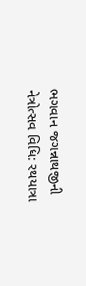ભગવાન જગન્નાથજીની નેત્રોત્સવ વિધિ: રથયાત્રા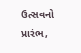ઉત્સવનો પ્રારંભ,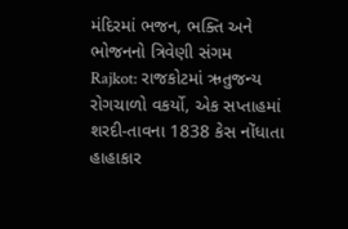મંદિરમાં ભજન, ભક્તિ અને ભોજનનો ત્રિવેણી સંગમ
Rajkot: રાજકોટમાં ઋતુજન્ય રોગચાળો વકર્યો, એક સપ્તાહમાં શરદી-તાવના 1838 કેસ નોંધાતા હાહાકાર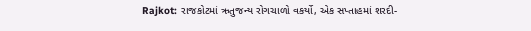Rajkot: રાજકોટમાં ઋતુજન્ય રોગચાળો વકર્યો, એક સપ્તાહમાં શરદી-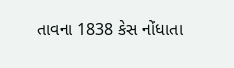તાવના 1838 કેસ નોંધાતા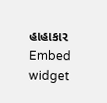હાહાકાર
Embed widget